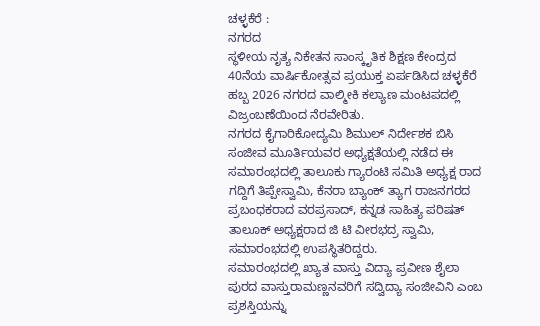ಚಳ್ಳಕೆರೆ :
ನಗರದ
ಸ್ಥಳೀಯ ನೃತ್ಯ ನಿಕೇತನ ಸಾಂಸ್ಕೃತಿಕ ಶಿಕ್ಷಣ ಕೇಂದ್ರದ 40ನೆಯ ವಾರ್ಷಿಕೋತ್ಸವ ಪ್ರಯುಕ್ತ ಏರ್ಪಡಿಸಿದ ಚಳ್ಳಕೆರೆ ಹಬ್ಬ 2026 ನಗರದ ವಾಲ್ಮೀಕಿ ಕಲ್ಯಾಣ ಮಂಟಪದಲ್ಲಿ ವಿಜ್ರಂಬಣೆಯಿಂದ ನೆರವೇರಿತು.
ನಗರದ ಕೈಗಾರಿಕೋದ್ಯಮಿ ಶಿಮುಲ್ ನಿರ್ದೇಶಕ ಬಿಸಿ ಸಂಜೀವ ಮೂರ್ತಿಯವರ ಅಧ್ಯಕ್ಷತೆಯಲ್ಲಿ ನಡೆದ ಈ ಸಮಾರಂಭದಲ್ಲಿ ತಾಲೂಕು ಗ್ಯಾರಂಟಿ ಸಮಿತಿ ಅಧ್ಯಕ್ಷ ರಾದ ಗದ್ದಿಗೆ ತಿಪ್ಪೇಸ್ವಾಮಿ, ಕೆನರಾ ಬ್ಯಾಂಕ್ ತ್ಯಾಗ ರಾಜನಗರದ ಪ್ರಬಂಧಕರಾದ ವರಪ್ರಸಾದ್, ಕನ್ನಡ ಸಾಹಿತ್ಯ ಪರಿಷತ್ ತಾಲೂಕ್ ಅಧ್ಯಕ್ಷರಾದ ಜಿ ಟಿ ವೀರಭದ್ರ ಸ್ವಾಮಿ, ಸಮಾರಂಭದಲ್ಲಿ ಉಪಸ್ಥಿತರಿದ್ದರು.
ಸಮಾರಂಭದಲ್ಲಿ ಖ್ಯಾತ ವಾಸ್ತು ವಿದ್ಯಾ ಪ್ರವೀಣ ಶೈಲಾ ಪುರದ ವಾಸ್ತುರಾಮಣ್ಣನವರಿಗೆ ಸದ್ವಿದ್ಯಾ ಸಂಜೀವಿನಿ ಎಂಬ ಪ್ರಶಸ್ತಿಯನ್ನು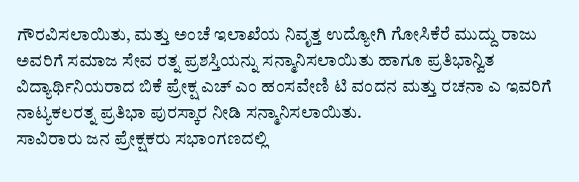ಗೌರವಿಸಲಾಯಿತು, ಮತ್ತು ಅಂಚೆ ಇಲಾಖೆಯ ನಿವೃತ್ತ ಉದ್ಯೋಗಿ ಗೋಸಿಕೆರೆ ಮುದ್ದು ರಾಜು ಅವರಿಗೆ ಸಮಾಜ ಸೇವ ರತ್ನ ಪ್ರಶಸ್ತಿಯನ್ನು ಸನ್ಮಾನಿಸಲಾಯಿತು ಹಾಗೂ ಪ್ರತಿಭಾನ್ವಿತ ವಿದ್ಯಾರ್ಥಿನಿಯರಾದ ಬಿಕೆ ಪ್ರೇಕ್ಷ ಎಚ್ ಎಂ ಹಂಸವೇಣಿ ಟಿ ವಂದನ ಮತ್ತು ರಚನಾ ಎ ಇವರಿಗೆ ನಾಟ್ಯಕಲರತ್ನ ಪ್ರತಿಭಾ ಪುರಸ್ಕಾರ ನೀಡಿ ಸನ್ಮಾನಿಸಲಾಯಿತು.
ಸಾವಿರಾರು ಜನ ಪ್ರೇಕ್ಷಕರು ಸಭಾಂಗಣದಲ್ಲಿ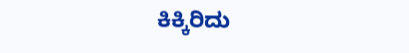ಕಿಕ್ಕಿರಿದು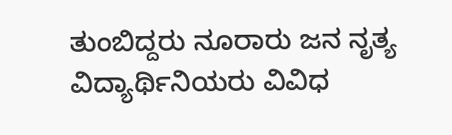ತುಂಬಿದ್ದರು ನೂರಾರು ಜನ ನೃತ್ಯ ವಿದ್ಯಾರ್ಥಿನಿಯರು ವಿವಿಧ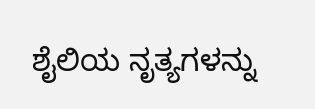ಶೈಲಿಯ ನೃತ್ಯಗಳನ್ನು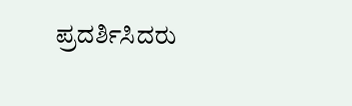ಪ್ರದರ್ಶಿಸಿದರು